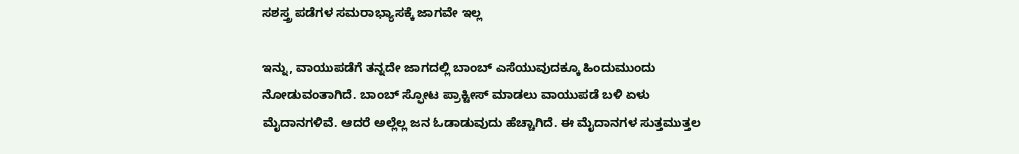ಸಶಸ್ತ್ರ ಪಡೆಗಳ ಸಮರಾಭ್ಯಾಸಕ್ಕೆ ಜಾಗವೇ ಇಲ್ಲ

ಇನ್ನು, ವಾಯುಪಡೆಗೆ ತನ್ನದೇ ಜಾಗದಲ್ಲಿ ಬಾಂಬ್ ಎಸೆಯುವುದಕ್ಕೂ ಹಿಂದುಮುಂದು ನೋಡುವಂತಾಗಿದೆ. ಬಾಂಬ್ ಸ್ಫೋಟ ಪ್ರಾಕ್ಟೀಸ್ ಮಾಡಲು ವಾಯುಪಡೆ ಬಳಿ ಏಳು ಮೈದಾನಗಳಿವೆ. ಆದರೆ ಅಲ್ಲೆಲ್ಲ ಜನ ಓಡಾಡುವುದು ಹೆಚ್ಚಾಗಿದೆ. ಈ ಮೈದಾನಗಳ ಸುತ್ತಮುತ್ತಲ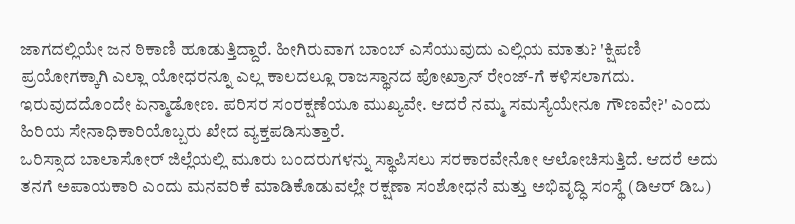ಜಾಗದಲ್ಲಿಯೇ ಜನ ಠಿಕಾಣಿ ಹೂಡುತ್ತಿದ್ದಾರೆ. ಹೀಗಿರುವಾಗ ಬಾಂಬ್ ಎಸೆಯುವುದು ಎಲ್ಲಿಯ ಮಾತು? 'ಕ್ಷಿಪಣಿ ಪ್ರಯೋಗಕ್ಕಾಗಿ ಎಲ್ಲಾ ಯೋಧರನ್ನೂ ಎಲ್ಲ ಕಾಲದಲ್ಲೂ ರಾಜಸ್ಥಾನದ ಪೋಖ್ರಾನ್ ರೇಂಜ್-ಗೆ ಕಳಿಸಲಾಗದು. ಇರುವುದದೊಂದೇ ಏನ್ಮಾಡೋಣ. ಪರಿಸರ ಸಂರಕ್ಷಣೆಯೂ ಮುಖ್ಯವೇ. ಆದರೆ ನಮ್ಮ ಸಮಸ್ಯೆಯೇನೂ ಗೌಣವೇ?' ಎಂದು ಹಿರಿಯ ಸೇನಾಧಿಕಾರಿಯೊಬ್ಬರು ಖೇದ ವ್ಯಕ್ತಪಡಿಸುತ್ತಾರೆ.
ಒರಿಸ್ಸಾದ ಬಾಲಾಸೋರ್ ಜಿಲ್ಲೆಯಲ್ಲಿ ಮೂರು ಬಂದರುಗಳನ್ನು ಸ್ಥಾಪಿಸಲು ಸರಕಾರವೇನೋ ಆಲೋಚಿಸುತ್ತಿದೆ. ಆದರೆ ಅದು ತನಗೆ ಅಪಾಯಕಾರಿ ಎಂದು ಮನವರಿಕೆ ಮಾಡಿಕೊಡುವಲ್ಲೇ ರಕ್ಷಣಾ ಸಂಶೋಧನೆ ಮತ್ತು ಅಭಿವೃದ್ಧಿ ಸಂಸ್ಥೆ (ಡಿಆರ್ ಡಿಒ)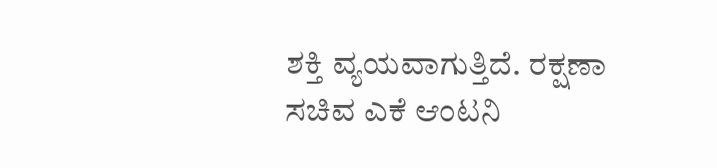ಶಕ್ತಿ ವ್ಯಯವಾಗುತ್ತಿದೆ. ರಕ್ಷಣಾ ಸಚಿವ ಎಕೆ ಆಂಟನಿ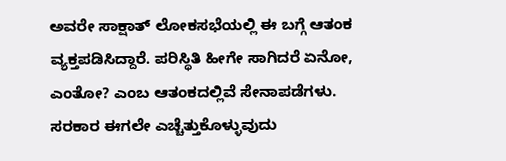ಅವರೇ ಸಾಕ್ಷಾತ್ ಲೋಕಸಭೆಯಲ್ಲಿ ಈ ಬಗ್ಗೆ ಆತಂಕ ವ್ಯಕ್ತಪಡಿಸಿದ್ದಾರೆ. ಪರಿಸ್ಥಿತಿ ಹೀಗೇ ಸಾಗಿದರೆ ಏನೋ, ಎಂತೋ? ಎಂಬ ಆತಂಕದಲ್ಲಿವೆ ಸೇನಾಪಡೆಗಳು. ಸರಕಾರ ಈಗಲೇ ಎಚ್ಚೆತ್ತುಕೊಳ್ಳುವುದು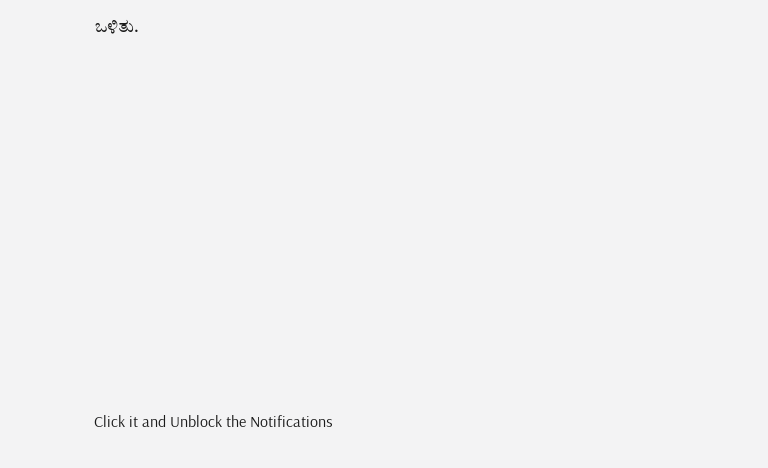ಒಳಿತು.












Click it and Unblock the Notifications